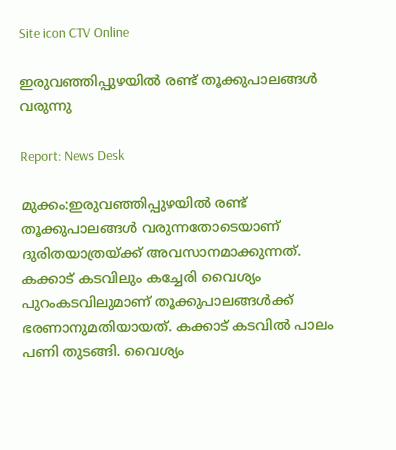Site icon CTV Online

ഇരുവഞ്ഞിപ്പുഴയിൽ രണ്ട് തൂക്കുപാലങ്ങൾ വരുന്നു

Report: News Desk

മുക്കം:ഇരുവഞ്ഞിപ്പുഴയിൽ രണ്ട് തൂക്കുപാലങ്ങൾ വരുന്നതോടെയാണ് ദുരിതയാത്രയ്ക്ക് അവസാനമാക്കുന്നത്. കക്കാട് കടവിലും കച്ചേരി വൈശ്യം പുറംകടവിലുമാണ് തൂക്കുപാലങ്ങൾക്ക് ഭരണാനുമതിയായത്. കക്കാട് കടവിൽ പാലം പണി തുടങ്ങി. വൈശ്യം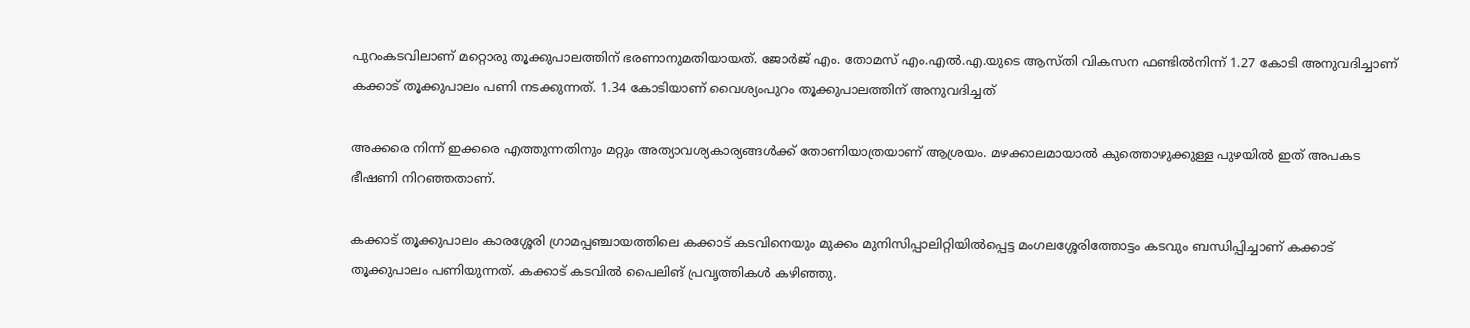പുറംകടവിലാണ് മറ്റൊരു തൂക്കുപാലത്തിന് ഭരണാനുമതിയായത്‌. ജോർജ് എം. തോമസ്‌ എം.എൽ.എ.യുടെ ആസ്തി വികസന ഫണ്ടിൽനിന്ന് 1.27 കോടി അനുവദിച്ചാണ് കക്കാട് തൂക്കുപാലം പണി നടക്കുന്നത്. 1.34 കോടിയാണ് വൈശ്യംപുറം തൂക്കുപാലത്തിന് അനുവദിച്ചത്

അക്കരെ നിന്ന് ഇക്കരെ എത്തുന്നതിനും മറ്റും അത്യാവശ്യകാര്യങ്ങൾക്ക് തോണിയാത്രയാണ് ആശ്രയം. മഴക്കാലമായാൽ കുത്തൊഴുക്കുള്ള പുഴയിൽ ഇത് അപകട ഭീഷണി നിറഞ്ഞതാണ്.

കക്കാട് തൂക്കുപാലം കാരശ്ശേരി ഗ്രാമപ്പഞ്ചായത്തിലെ കക്കാട് കടവിനെയും മുക്കം മുനിസിപ്പാലിറ്റിയിൽപ്പെട്ട മംഗലശ്ശേരിത്തോട്ടം കടവും ബന്ധിപ്പിച്ചാണ് കക്കാട് തൂക്കുപാലം പണിയുന്നത്. കക്കാട് കടവിൽ പൈലിങ് പ്രവൃത്തികൾ കഴിഞ്ഞു.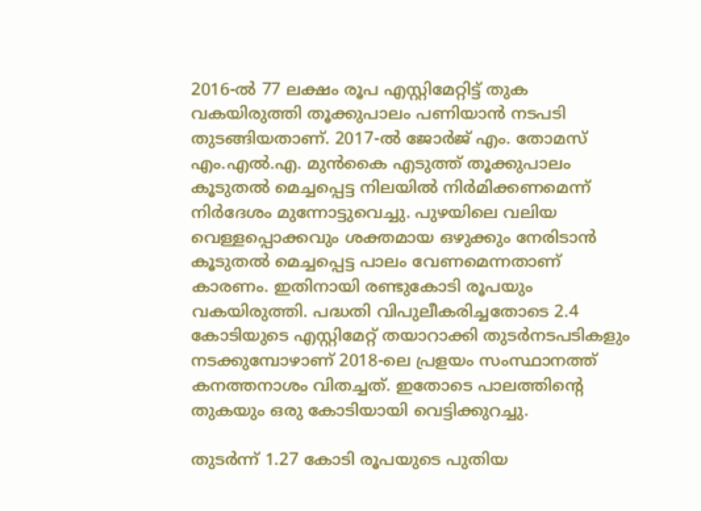2016-ൽ 77 ലക്ഷം രൂപ എസ്റ്റിമേറ്റിട്ട് തുക വകയിരുത്തി തൂക്കുപാലം പണിയാൻ നടപടി തുടങ്ങിയതാണ്. 2017-ൽ ജോർജ് എം. തോമസ് എം.എൽ.എ. മുൻകൈ എടുത്ത് തൂക്കുപാലം കൂടുതൽ മെച്ചപ്പെട്ട നിലയിൽ നിർമിക്കണമെന്ന് നിർദേശം മുന്നോട്ടുവെച്ചു. പുഴയിലെ വലിയ വെള്ളപ്പൊക്കവും ശക്തമായ ഒഴുക്കും നേരിടാൻ കൂടുതൽ മെച്ചപ്പെട്ട പാലം വേണമെന്നതാണ് കാരണം. ഇതിനായി രണ്ടുകോടി രൂപയും വകയിരുത്തി. പദ്ധതി വിപുലീകരിച്ചതോടെ 2.4 കോടിയുടെ എസ്റ്റിമേറ്റ് തയാറാക്കി തുടർനടപടികളും നടക്കുമ്പോഴാണ് 2018-ലെ പ്രളയം സംസ്ഥാനത്ത് കനത്തനാശം വിതച്ചത്. ഇതോടെ പാലത്തിന്റെ തുകയും ഒരു കോടിയായി വെട്ടിക്കുറച്ചു.

തുടർന്ന് 1.27 കോടി രൂപയുടെ പുതിയ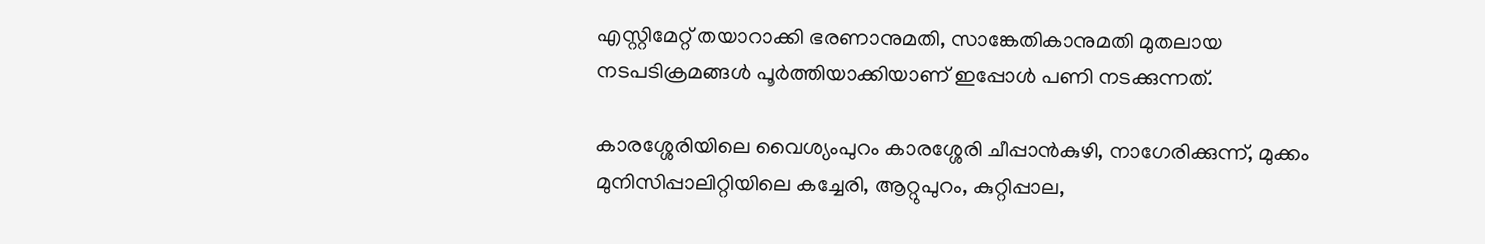എസ്റ്റിമേറ്റ് തയാറാക്കി ഭരണാനുമതി, സാങ്കേതികാനുമതി മുതലായ നടപടിക്രമങ്ങൾ പൂർത്തിയാക്കിയാണ് ഇപ്പോൾ പണി നടക്കുന്നത്.

കാരശ്ശേരിയിലെ വൈശ്യംപുറം കാരശ്ശേരി ചീപ്പാൻകുഴി, നാഗേരിക്കുന്ന്, മുക്കം മുനിസിപ്പാലിറ്റിയിലെ കച്ചേരി, ആറ്റുപുറം, കുറ്റിപ്പാല,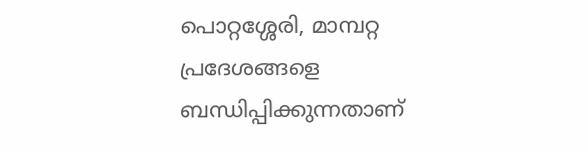പൊറ്റശ്ശേരി, മാമ്പറ്റ പ്രദേശങ്ങളെ ബന്ധിപ്പിക്കുന്നതാണ്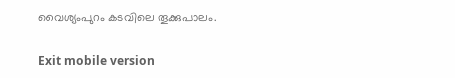വൈശ്യംപുറം കടവിലെ തൂക്കുപാലം.

Exit mobile version